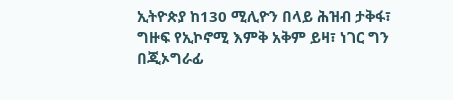ኢትዮጵያ ከ130 ሚሊዮን በላይ ሕዝብ ታቅፋ፣ ግዙፍ የኢኮኖሚ እምቅ አቅም ይዛ፣ ነገር ግን በጂኦግራፊ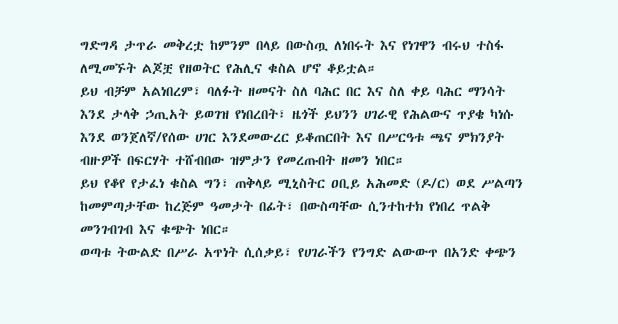ግድግዳ ታጥራ መቅረቷ ከምንም በላይ በውስጧ ለነበሩት እና የነገዋን ብሩህ ተስፋ ለሚመኙት ልጆቿ የዘወትር የሕሊና ቁስል ሆኖ ቆይቷል።
ይህ ብቻም አልነበረም፣ ባለፉት ዘመናት ስለ ባሕር በር እና ስለ ቀይ ባሕር ማንሳት እንደ ታላቅ ኃጢአት ይወገዝ የነበረበት፣ ዜጎች ይህንን ሀገራዊ የሕልውና ጥያቄ ካነሱ እንደ ወንጀለኛ/የሰው ሀገር እንደመውረር ይቆጠርበት እና በሥርዓቱ ጫና ምክንያት ብዙዎች በፍርሃት ተሸብበው ዝምታን የመረጡበት ዘመን ነበር።
ይህ የቆየ የታፈነ ቁስል ግን፣ ጠቅላይ ሚኒስትር ዐቢይ አሕመድ (ዶ/ር) ወደ ሥልጣን ከመምጣታቸው ከረጅም ዓመታት በፊት፣ በውስጣቸው ሲንተከተክ የነበረ ጥልቅ መንገብገብ እና ቁጭት ነበር።
ወጣቱ ትውልድ በሥራ አጥነት ሲሰቃይ፣ የሀገራችን የንግድ ልውውጥ በአንድ ቀጭን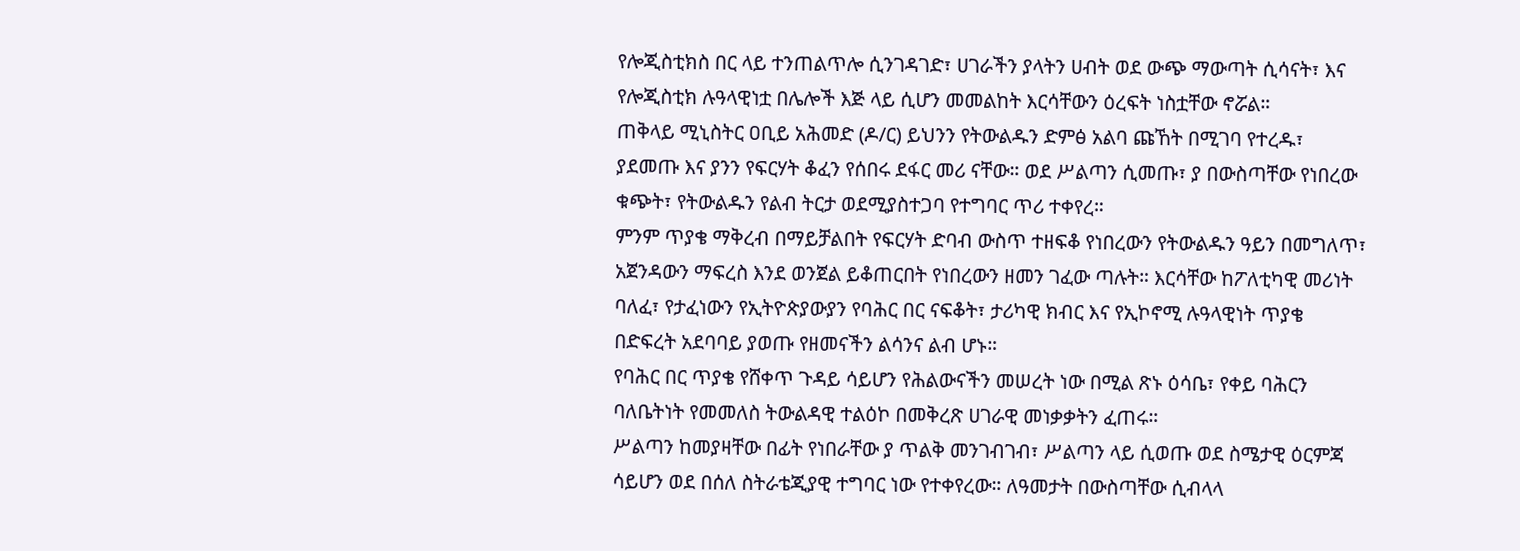የሎጂስቲክስ በር ላይ ተንጠልጥሎ ሲንገዳገድ፣ ሀገራችን ያላትን ሀብት ወደ ውጭ ማውጣት ሲሳናት፣ እና የሎጂስቲክ ሉዓላዊነቷ በሌሎች እጅ ላይ ሲሆን መመልከት እርሳቸውን ዕረፍት ነስቷቸው ኖሯል።
ጠቅላይ ሚኒስትር ዐቢይ አሕመድ (ዶ/ር) ይህንን የትውልዱን ድምፅ አልባ ጩኸት በሚገባ የተረዱ፣ ያደመጡ እና ያንን የፍርሃት ቆፈን የሰበሩ ደፋር መሪ ናቸው። ወደ ሥልጣን ሲመጡ፣ ያ በውስጣቸው የነበረው ቁጭት፣ የትውልዱን የልብ ትርታ ወደሚያስተጋባ የተግባር ጥሪ ተቀየረ።
ምንም ጥያቄ ማቅረብ በማይቻልበት የፍርሃት ድባብ ውስጥ ተዘፍቆ የነበረውን የትውልዱን ዓይን በመግለጥ፣ አጀንዳውን ማፍረስ እንደ ወንጀል ይቆጠርበት የነበረውን ዘመን ገፈው ጣሉት። እርሳቸው ከፖለቲካዊ መሪነት ባለፈ፣ የታፈነውን የኢትዮጵያውያን የባሕር በር ናፍቆት፣ ታሪካዊ ክብር እና የኢኮኖሚ ሉዓላዊነት ጥያቄ በድፍረት አደባባይ ያወጡ የዘመናችን ልሳንና ልብ ሆኑ።
የባሕር በር ጥያቄ የሸቀጥ ጉዳይ ሳይሆን የሕልውናችን መሠረት ነው በሚል ጽኑ ዕሳቤ፣ የቀይ ባሕርን ባለቤትነት የመመለስ ትውልዳዊ ተልዕኮ በመቅረጽ ሀገራዊ መነቃቃትን ፈጠሩ።
ሥልጣን ከመያዛቸው በፊት የነበራቸው ያ ጥልቅ መንገብገብ፣ ሥልጣን ላይ ሲወጡ ወደ ስሜታዊ ዕርምጃ ሳይሆን ወደ በሰለ ስትራቴጂያዊ ተግባር ነው የተቀየረው። ለዓመታት በውስጣቸው ሲብላላ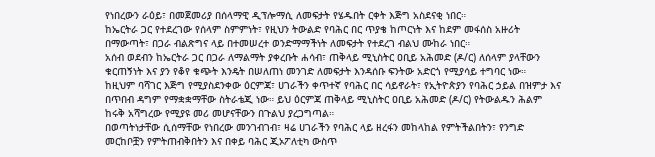የነበረውን ራዕይ፣ በመጀመሪያ በሰላማዊ ዲፕሎማሲ ለመፍታት የሄዱበት ርቀት እጅግ አስደናቂ ነበር።
ከኤርትራ ጋር የተደረገው የሰላም ስምምነት፣ የዚህን ትውልድ የባሕር በር ጥያቄ ከጦርነት እና ከደም መፋሰስ አዙሪት በማውጣት፣ በጋራ ብልጽግና ላይ በተመሠረተ ወንድማማችነት ለመፍታት የተደረገ ብልህ ሙከራ ነበር።
አሰብ ወደብን ከኤርትራ ጋር በጋራ ለማልማት ያቀረቡት ሐሳብ፣ ጠቅላይ ሚኒስትር ዐቢይ አሕመድ (ዶ/ር) ለሰላም ያላቸውን ቁርጠኝነት እና ያን የቆየ ቁጭት እንዴት በሠለጠነ መንገድ ለመፍታት እንዳሰቡ ፍንትው አድርጎ የሚያሳይ ተግባር ነው።
ከዚህም ባሻገር እጅግ የሚያስደንቀው ዕርምጃ፣ ሀገራችን ቀጥተኛ የባሕር በር ሳይኖራት፣ የኢትዮጵያን የባሕር ኃይል በዝምታ እና በጥበብ ዳግም የማቋቋማቸው ስትራቴጂ ነው። ይህ ዕርምጃ ጠቅላይ ሚኒስትር ዐቢይ አሕመድ (ዶ/ር) የትውልዱን ሕልም ከሩቅ አሻግረው የሚያዩ መሪ መሆናቸውን በጉልህ ያረጋግጣል።
በወጣትነታቸው ሲሰማቸው የነበረው መንገብገብ፣ ዛሬ ሀገራችን የባሕር ላይ ዘረፋን መከላከል የምትችልበትን፣ የንግድ መርከቦቿን የምትጠብቅበትን እና በቀይ ባሕር ጂኦፖለቲካ ውስጥ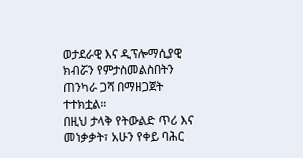ወታደራዊ እና ዲፕሎማሲያዊ ክብሯን የምታስመልስበትን ጠንካራ ጋሻ በማዘጋጀት ተተክቷል።
በዚህ ታላቅ የትውልድ ጥሪ እና መነቃቃት፣ አሁን የቀይ ባሕር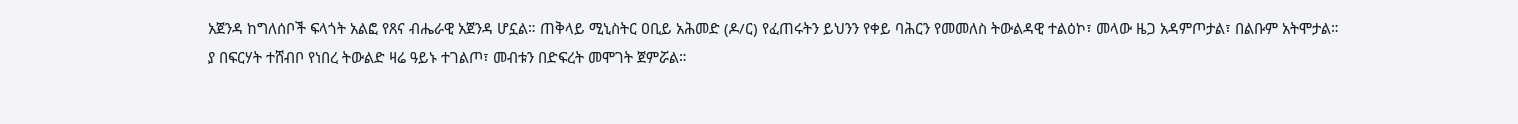አጀንዳ ከግለሰቦች ፍላጎት አልፎ የጸና ብሔራዊ አጀንዳ ሆኗል። ጠቅላይ ሚኒስትር ዐቢይ አሕመድ (ዶ/ር) የፈጠሩትን ይህንን የቀይ ባሕርን የመመለስ ትውልዳዊ ተልዕኮ፣ መላው ዜጋ አዳምጦታል፣ በልቡም አትሞታል።
ያ በፍርሃት ተሸብቦ የነበረ ትውልድ ዛሬ ዓይኑ ተገልጦ፣ መብቱን በድፍረት መሞገት ጀምሯል።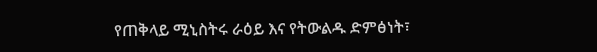የጠቅላይ ሚኒስትሩ ራዕይ እና የትውልዱ ድምፅነት፣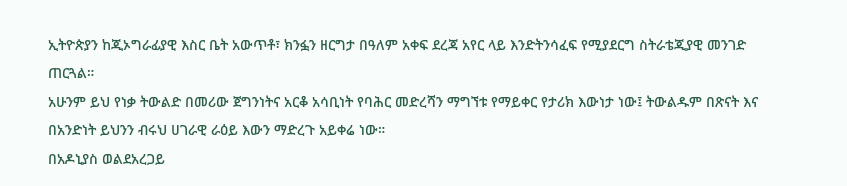ኢትዮጵያን ከጂኦግራፊያዊ እስር ቤት አውጥቶ፣ ክንፏን ዘርግታ በዓለም አቀፍ ደረጃ አየር ላይ እንድትንሳፈፍ የሚያደርግ ስትራቴጂያዊ መንገድ ጠርጓል።
አሁንም ይህ የነቃ ትውልድ በመሪው ጀግንነትና አርቆ አሳቢነት የባሕር መድረሻን ማግኘቱ የማይቀር የታሪክ እውነታ ነው፤ ትውልዱም በጽናት እና በአንድነት ይህንን ብሩህ ሀገራዊ ራዕይ እውን ማድረጉ አይቀሬ ነው።
በአዶኒያስ ወልደአረጋይ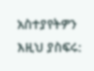አስተያየትዎን እዚህ ያስፍሩ: